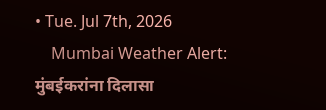• Tue. Jul 7th, 2026
    Mumbai Weather Alert: मुंबईकरांना दिलासा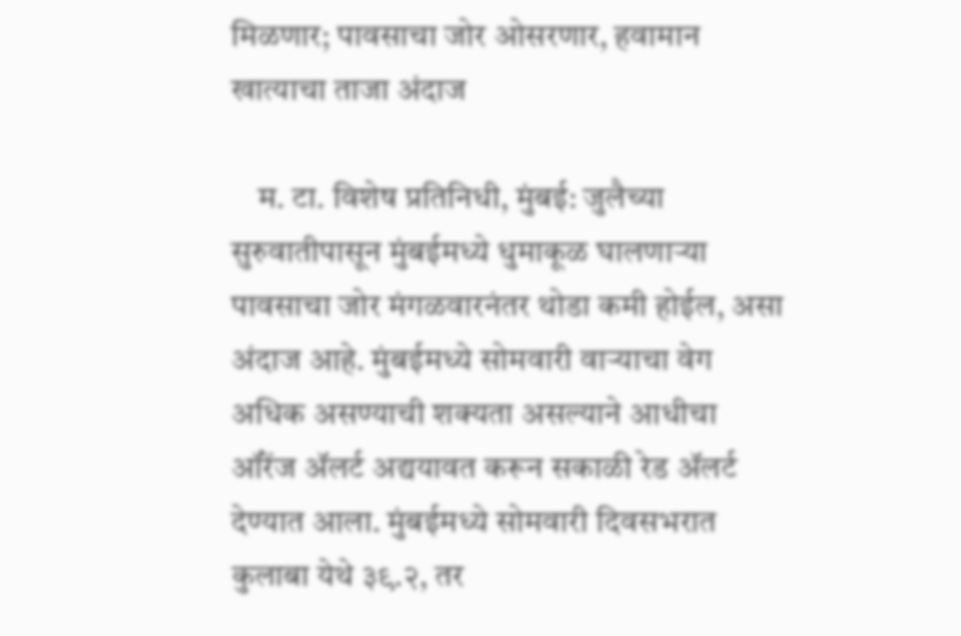मिळणार; पावसाचा जोर ओसरणार, हवामान खात्याचा ताजा अंदाज

    म. टा. विशेष प्रतिनिधी, मुंबई: जुलैच्या सुरुवातीपासून मुंबईमध्ये धुमाकूळ घालणाऱ्या पावसाचा जोर मंगळवारनंतर थोडा कमी होईल, असा अंदाज आहे. मुंबईमध्ये सोमवारी वाऱ्याचा वेग अधिक असण्याची शक्यता असल्याने आधीचा ऑरेंज ॲलर्ट अद्ययावत करून सकाळी रेड ॲलर्ट देण्यात आला. मुंबईमध्ये सोमवारी दिवसभरात कुलाबा येथे ३९.२, तर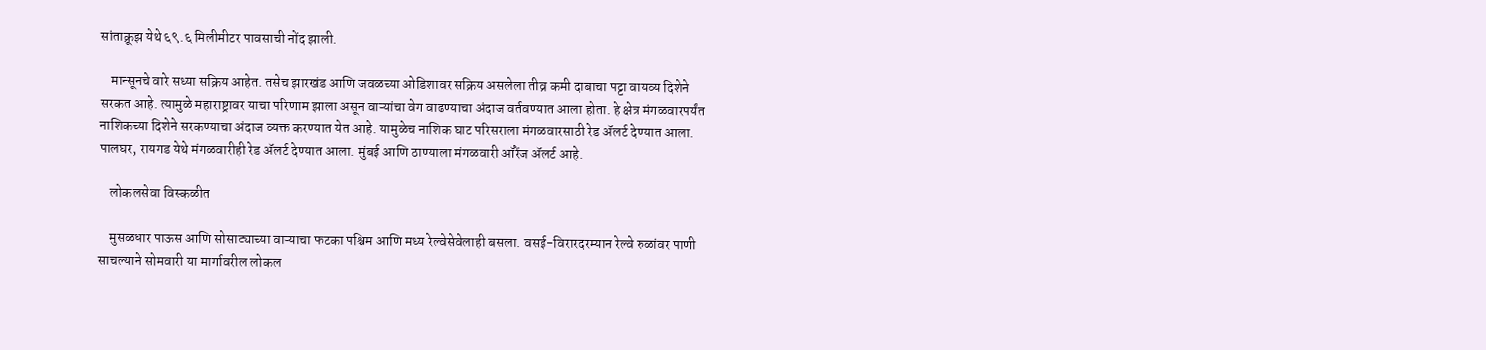सांताक्रूझ येथे ६९.६ मिलीमीटर पावसाची नोंद झाली.

    मान्सूनचे वारे सध्या सक्रिय आहेत. तसेच झारखंड आणि जवळच्या ओडिशावर सक्रिय असलेला तीव्र कमी दाबाचा पट्टा वायव्य दिशेने सरकत आहे. त्यामुळे महाराष्ट्रावर याचा परिणाम झाला असून वाऱ्यांचा वेग वाढण्याचा अंदाज वर्तवण्यात आला होता. हे क्षेत्र मंगळवारपर्यंत नाशिकच्या दिशेने सरकण्याचा अंदाज व्यक्त करण्यात येत आहे. यामुळेच नाशिक घाट परिसराला मंगळवारसाठी रेड ॲलर्ट देण्यात आला. पालघर, रायगड येथे मंगळवारीही रेड ॲलर्ट देण्यात आला. मुंबई आणि ठाण्याला मंगळवारी ऑरेंज ॲलर्ट आहे.

    लोकलसेवा विस्कळीत

    मुसळधार पाऊस आणि सोसाट्याच्या वाऱ्याचा फटका पश्चिम आणि मध्य रेल्वेसेवेलाही बसला. वसई-विरारदरम्यान रेल्वे रुळांवर पाणी साचल्याने सोमवारी या मार्गावरील लोकल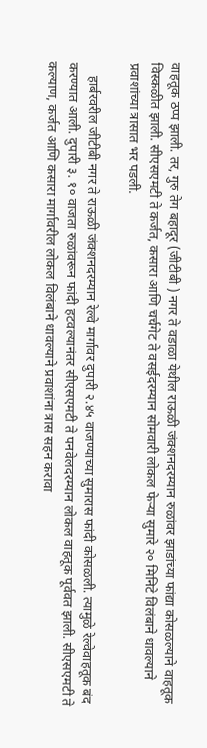वाहतूक ठप्प झाली. तर, गुरु तेग बहादूर (जीटीबी ) नगर ते वडाळा येथील राऊळी जंक्शनदरम्यान रुळांवर झाडांच्या फांद्या कोसळल्याने वाहतूक विस्कळीत झाली. सीएसएमटी ते कर्जत, कसारा आणि चर्चगेट ते वसईदरम्यान सोमवारी लोकल फेऱ्या सुमारे २० मिनिटे विलंबाने धावल्याने प्रवाशांच्या त्रासात भर पडली.

    हार्बरवरील जीटीबी नगर ते राऊळी जंक्शनदरम्यान रेल्वे मार्गावर दुपारी २.४५ वाजण्याच्या सुमारास फांदी कोसळली. त्यामुळे रेल्वेवाहतूक बंद करण्यात आली. दुपारी ३. १० वाजता रुळांवरून फांदी हटवल्यानंतर सीएसएमटी ते पनवेलदरम्यान लोकल वाहतूक पूर्ववत झाली. सीएसएमटी ते कल्याण, कर्जत आणि कसारा मार्गावरील लोकल विलंबाने धावल्याने प्रवाशांना त्रास सहन करावा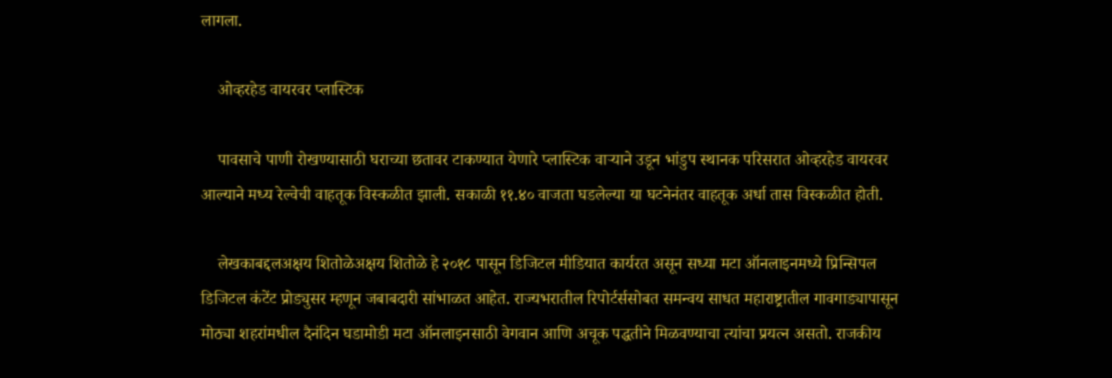लागला.

    ओव्हरहेड वायरवर प्लास्टिक

    पावसाचे पाणी रोखण्यासाठी घराच्या छतावर टाकण्यात येणारे प्लास्टिक वाऱ्याने उडून भांडुप स्थानक परिसरात ओव्हरहेड वायरवर आल्याने मध्य रेल्वेची वाहतूक विस्कळीत झाली. सकाळी ११.४० वाजता घडलेल्या या घटनेनंतर वाहतूक अर्धा तास विस्कळीत होती.

    लेखकाबद्दलअक्षय शितोळेअक्षय शितोळे हे २०१८ पासून डिजिटल मीडियात कार्यरत असून सध्या मटा ऑनलाइनमध्ये प्रिन्सिपल डिजिटल कंटेंट प्रोड्युसर म्हणून जबाबदारी सांभाळत आहेत. राज्यभरातील रिपोर्टर्ससोबत समन्वय साधत महाराष्ट्रातील गावगाड्यापासून मोठ्या शहरांमधील दैनंदिन घडामोडी मटा ऑनलाइनसाठी वेगवान आणि अचूक पद्धतीने मिळवण्याचा त्यांचा प्रयत्न असतो. राजकीय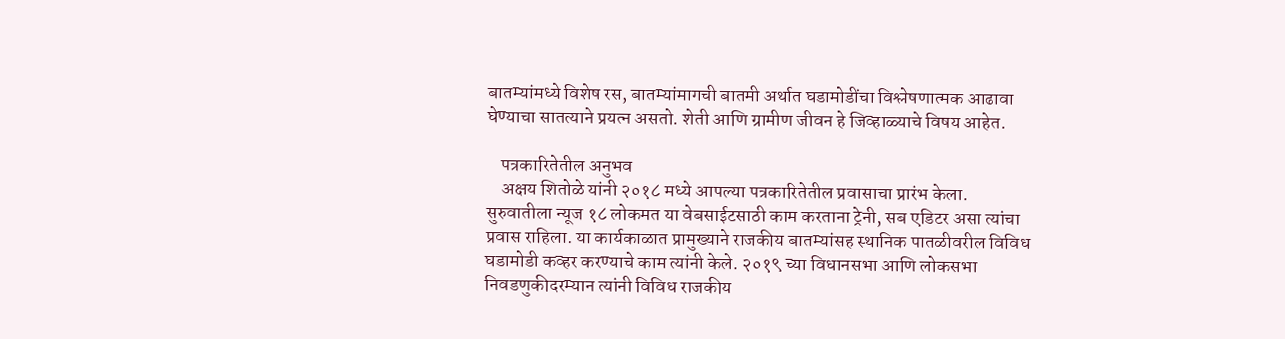बातम्यांमध्ये विशेष रस, बातम्यांमागची बातमी अर्थात घडामोडींचा विश्लेषणात्मक आढावा घेण्याचा सातत्याने प्रयत्न असतो. शेती आणि ग्रामीण जीवन हे जिव्हाळ्याचे विषय आहेत.

    पत्रकारितेतील अनुभव
    अक्षय शितोळे यांनी २०१८ मध्ये आपल्या पत्रकारितेतील प्रवासाचा प्रारंभ केला. सुरुवातीला न्यूज १८ लोकमत या वेबसाईटसाठी काम करताना ट्रेनी, सब एडिटर असा त्यांचा प्रवास राहिला. या कार्यकाळात प्रामुख्याने राजकीय बातम्यांसह स्थानिक पातळीवरील विविध घडामोडी कव्हर करण्याचे काम त्यांनी केले. २०१९ च्या विधानसभा आणि लोकसभा निवडणुकीदरम्यान त्यांनी विविध राजकीय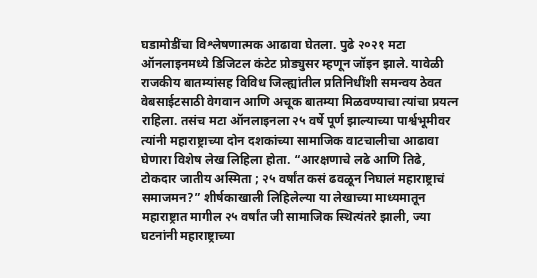घडामोडींचा विश्लेषणात्मक आढावा घेतला. पुढे २०२१ मटा ऑनलाइनमध्ये डिजिटल कंटेट प्रोड्युसर म्हणून जॉइन झाले. यावेळी राजकीय बातम्यांसह विविध जिल्ह्यांतील प्रतिनिधींशी समन्वय ठेवत वेबसाईटसाठी वेगवान आणि अचूक बातम्या मिळवण्याचा त्यांचा प्रयत्न राहिला. तसंच मटा ऑनलाइनला २५ वर्षे पूर्ण झाल्याच्या पार्श्वभूमीवर त्यांनी महाराष्ट्राच्या दोन दशकांच्या सामाजिक वाटचालीचा आढावा घेणारा विशेष लेख लिहिला होता. “आरक्षणाचे लढे आणि तिढे, टोकदार जातीय अस्मिता ; २५ वर्षांत कसं ढवळून निघालं महाराष्ट्राचं समाजमन?” शीर्षकाखाली लिहिलेल्या या लेखाच्या माध्यमातून महाराष्ट्रात मागील २५ वर्षांत जी सामाजिक स्थित्यंतरे झाली, ज्या घटनांनी महाराष्ट्राच्या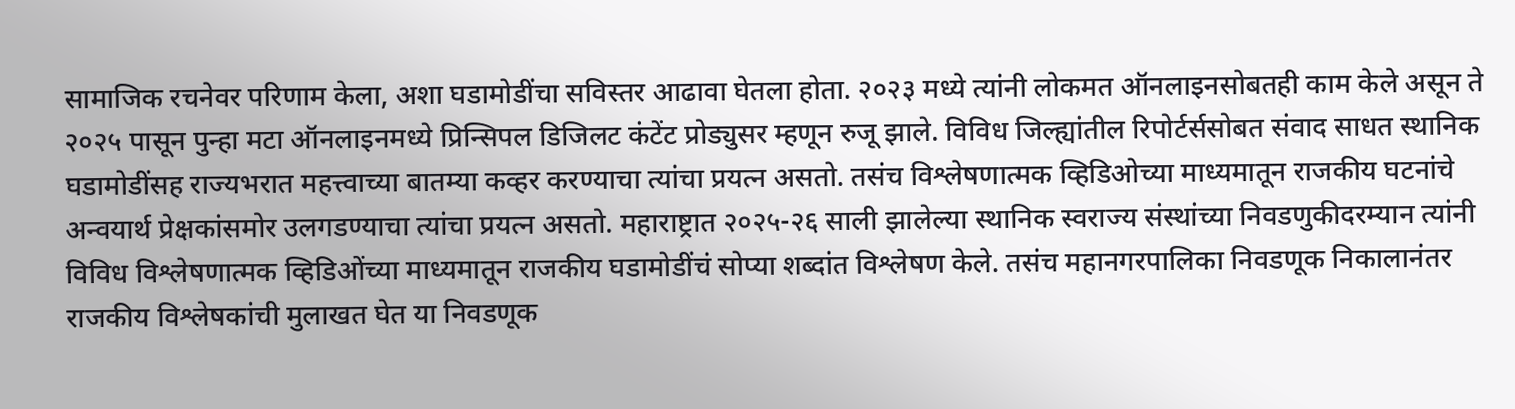सामाजिक रचनेवर परिणाम केला, अशा घडामोडींचा सविस्तर आढावा घेतला होता. २०२३ मध्ये त्यांनी लोकमत ऑनलाइनसोबतही काम केले असून ते २०२५ पासून पुन्हा मटा ऑनलाइनमध्ये प्रिन्सिपल डिजिलट कंटेंट प्रोड्युसर म्हणून रुजू झाले. विविध जिल्ह्यांतील रिपोर्टर्ससोबत संवाद साधत स्थानिक घडामोडींसह राज्यभरात महत्त्वाच्या बातम्या कव्हर करण्याचा त्यांचा प्रयत्न असतो. तसंच विश्लेषणात्मक व्हिडिओच्या माध्यमातून राजकीय घटनांचे अन्वयार्थ प्रेक्षकांसमोर उलगडण्याचा त्यांचा प्रयत्न असतो. महाराष्ट्रात २०२५-२६ साली झालेल्या स्थानिक स्वराज्य संस्थांच्या निवडणुकीदरम्यान त्यांनी विविध विश्लेषणात्मक व्हिडिओंच्या माध्यमातून राजकीय घडामोडींचं सोप्या शब्दांत विश्लेषण केले. तसंच महानगरपालिका निवडणूक निकालानंतर राजकीय विश्लेषकांची मुलाखत घेत या निवडणूक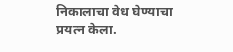निकालाचा वेध घेण्याचा प्रयत्न केला.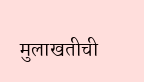मुलाखतीची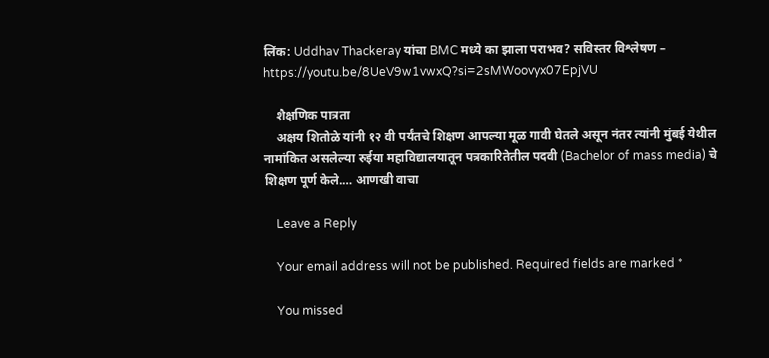लिंक: Uddhav Thackeray यांचा BMC मध्ये का झाला पराभव? सविस्तर विश्लेषण – https://youtu.be/8UeV9w1vwxQ?si=2sMWoovyx07EpjVU

    शैक्षणिक पात्रता
    अक्षय शितोळे यांनी १२ वी पर्यंतचे शिक्षण आपल्या मूळ गावी घेतले असून नंतर त्यांनी मुंबई येथील नामांकित असलेल्या रुईया महाविद्यालयातून पत्रकारितेतील पदवी (Bachelor of mass media) चे शिक्षण पूर्ण केले.… आणखी वाचा

    Leave a Reply

    Your email address will not be published. Required fields are marked *

    You missed